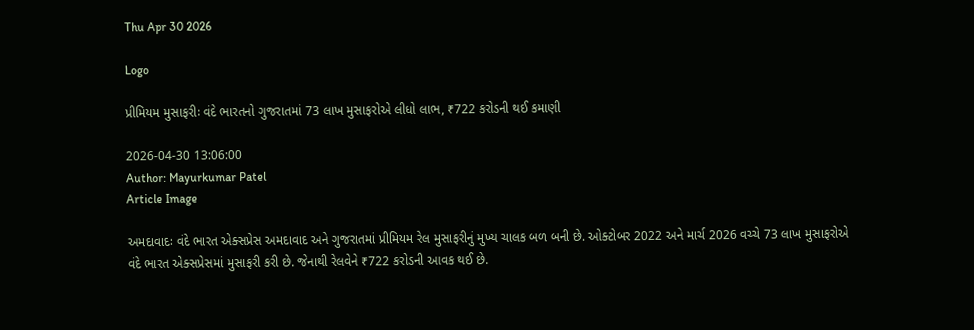Thu Apr 30 2026

Logo

પ્રીમિયમ મુસાફરીઃ વંદે ભારતનો ગુજરાતમાં 73 લાખ મુસાફરોએ લીધો લાભ, ₹722 કરોડની થઈ કમાણી

2026-04-30 13:06:00
Author: Mayurkumar Patel
Article Image

અમદાવાદઃ વંદે ભારત એક્સપ્રેસ અમદાવાદ અને ગુજરાતમાં પ્રીમિયમ રેલ મુસાફરીનું મુખ્ય ચાલક બળ બની છે. ઓક્ટોબર 2022 અને માર્ચ 2026 વચ્ચે 73 લાખ મુસાફરોએ વંદે ભારત એક્સપ્રેસમાં મુસાફરી કરી છે. જેનાથી રેલવેને ₹722 કરોડની આવક થઈ છે.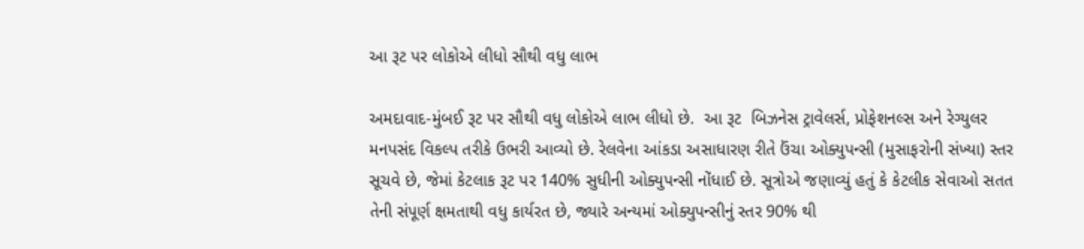આ રૂટ પર લોકોએ લીધો સૌથી વધુ લાભ

અમદાવાદ-મુંબઈ રૂટ પર સૌથી વધુ લોકોએ લાભ લીધો છે.  આ રૂટ  બિઝનેસ ટ્રાવેલર્સ, પ્રોફેશનલ્સ અને રેગ્યુલર મનપસંદ વિકલ્પ તરીકે ઉભરી આવ્યો છે. રેલવેના આંકડા અસાધારણ રીતે ઉંચા ઓક્યુપન્સી (મુસાફરોની સંખ્યા) સ્તર સૂચવે છે, જેમાં કેટલાક રૂટ પર 140% સુધીની ઓક્યુપન્સી નોંધાઈ છે. સૂત્રોએ જણાવ્યું હતું કે કેટલીક સેવાઓ સતત તેની સંપૂર્ણ ક્ષમતાથી વધુ કાર્યરત છે, જ્યારે અન્યમાં ઓક્યુપન્સીનું સ્તર 90% થી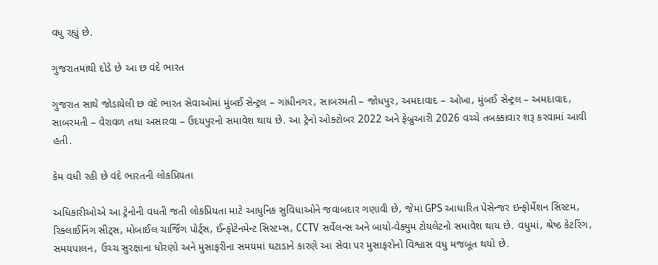વધુ રહ્યું છે.

ગુજરાતમાંથી દોડે છે આ છ વંદે ભારત

ગુજરાત સાથે જોડાયેલી છ વંદે ભારત સેવાઓમાં મુંબઈ સેન્ટ્રલ – ગાંધીનગર, સાબરમતી – જોધપુર, અમદાવાદ – ઓખા, મુંબઈ સેન્ટ્રલ – અમદાવાદ, સાબરમતી – વેરાવળ તથા અસારવા – ઉદયપુરનો સમાવેશ થાય છે. આ ટ્રેનો ઓક્ટોબર 2022 અને ફેબ્રુઆરી 2026 વચ્ચે તબક્કાવાર શરૂ કરવામાં આવી હતી.

કેમ વધી રહી છે વંદે ભારતની લોકપ્રિયતા

અધિકારીઓએ આ ટ્રેનોની વધતી જતી લોકપ્રિયતા માટે આધુનિક સુવિધાઓને જવાબદાર ગણાવી છે, જેમાં GPS આધારિત પેસેન્જર ઇન્ફોર્મેશન સિસ્ટમ, રિક્લાઈનિંગ સીટ્સ, મોબાઈલ ચાર્જિંગ પોર્ટ્સ, ઈન્ફોટેનમેન્ટ સિસ્ટમ્સ, CCTV સર્વેલન્સ અને બાયો-વેક્યુમ ટોયલેટનો સમાવેશ થાય છે. વધુમાં, શ્રેષ્ઠ કેટરિંગ, સમયપાલન, ઉચ્ચ સુરક્ષાના ધોરણો અને મુસાફરીના સમયમાં ઘટાડાને કારણે આ સેવા પર મુસાફરોનો વિશ્વાસ વધુ મજબૂત થયો છે.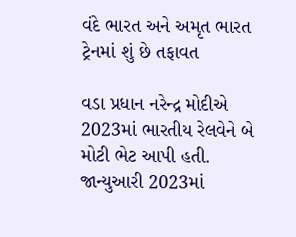વંદે ભારત અને અમૃત ભારત ટ્રેનમાં શું છે તફાવત

વડા પ્રધાન નરેન્દ્ર મોદીએ 2023માં ભારતીય રેલવેને બે મોટી ભેટ આપી હતી. જાન્યુઆરી 2023માં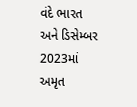વંદે ભારત અને ડિસેમ્બર 2023માં અમૃત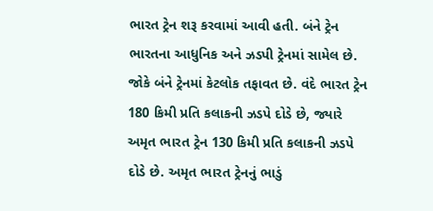ભારત ટ્રેન શરૂ કરવામાં આવી હતી. બંને ટ્રેન ભારતના આધુનિક અને ઝડપી ટ્રેનમાં સામેલ છે. જોકે બંને ટ્રેનમાં કેટલોક તફાવત છે. વંદે ભારત ટ્રેન 180 કિમી પ્રતિ કલાકની ઝડપે દોડે છે, જ્યારે અમૃત ભારત ટ્રેન 130 કિમી પ્રતિ કલાકની ઝડપે દોડે છે. અમૃત ભારત ટ્રેનનું ભાડું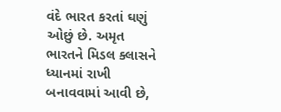વંદે ભારત કરતાં ઘણું ઓછું છે. અમૃત ભારતને મિડલ ક્લાસને ધ્યાનમાં રાખી બનાવવામાં આવી છે,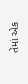તેમાં એક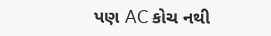પણ AC કોચ નથી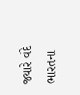જ્યારે વંદે ભારતના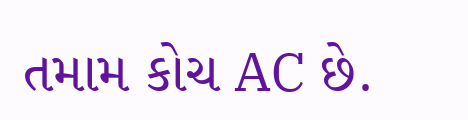તમામ કોચ AC છે.